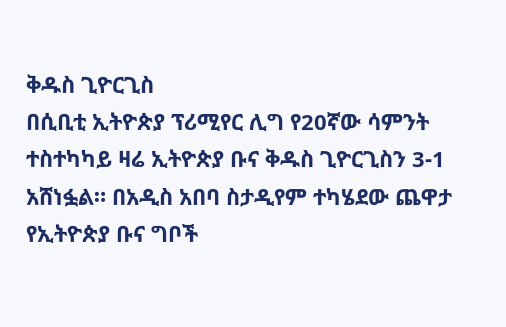ቅዱስ ጊዮርጊስ
በሲቢቲ ኢትዮጵያ ፕሪሚየር ሊግ የ20ኛው ሳምንት ተስተካካይ ዛሬ ኢትዮጵያ ቡና ቅዱስ ጊዮርጊስን 3-1 አሸነፏል። በአዲስ አበባ ስታዲየም ተካሄደው ጨዋታ የኢትዮጵያ ቡና ግቦች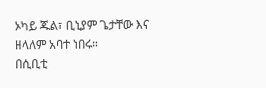ኦካይ ጁል፣ ቢኒያም ጌታቸው እና ዘላለም አባተ ነበሩ።
በሲቢቲ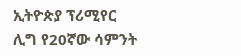ኢትዮጵያ ፕሪሚየር ሊግ የ20ኛው ሳምንት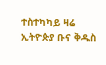ተስተካካይ ዛሬ ኢትዮጵያ ቡና ቅዱስ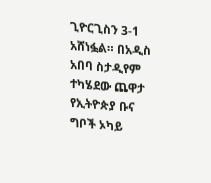ጊዮርጊስን 3-1 አሸነፏል። በአዲስ አበባ ስታዲየም ተካሄደው ጨዋታ የኢትዮጵያ ቡና ግቦች ኦካይ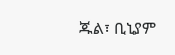ጁል፣ ቢኒያም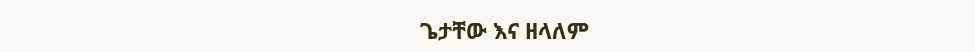ጌታቸው እና ዘላለም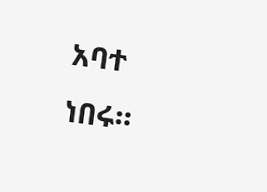አባተ ነበሩ።